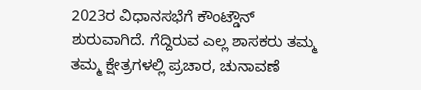2023ರ ವಿಧಾನಸಭೆಗೆ ಕೌಂಟ್ಡೌನ್ ಶುರುವಾಗಿದೆ. ಗೆದ್ದಿರುವ ಎಲ್ಲ ಶಾಸಕರು ತಮ್ಮ ತಮ್ಮ ಕ್ಷೇತ್ರಗಳಲ್ಲಿ ಪ್ರಚಾರ, ಚುನಾವಣೆ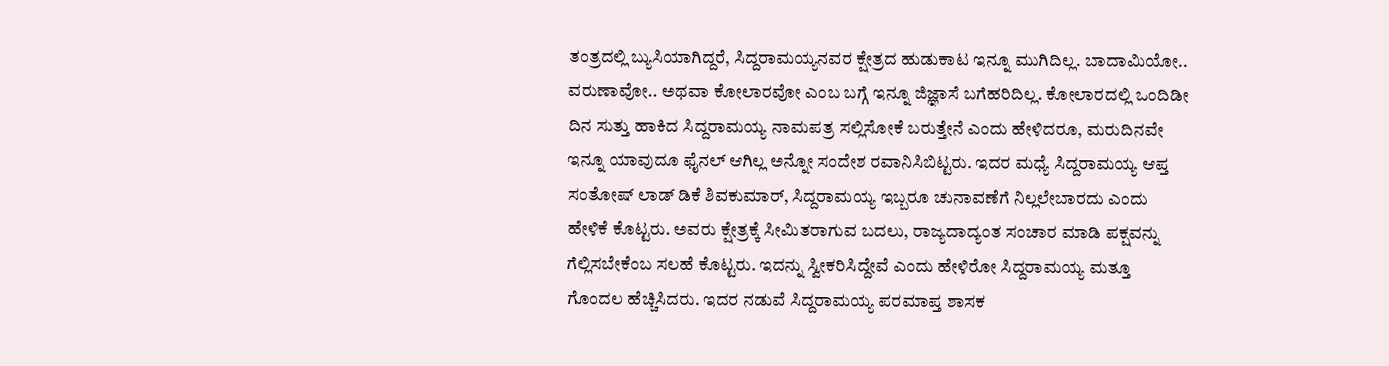ತಂತ್ರದಲ್ಲಿ ಬ್ಯುಸಿಯಾಗಿದ್ದರೆ, ಸಿದ್ದರಾಮಯ್ಯನವರ ಕ್ಷೇತ್ರದ ಹುಡುಕಾಟ ಇನ್ನೂ ಮುಗಿದಿಲ್ಲ. ಬಾದಾಮಿಯೋ.. ವರುಣಾವೋ.. ಅಥವಾ ಕೋಲಾರವೋ ಎಂಬ ಬಗ್ಗೆ ಇನ್ನೂ ಜಿಜ್ಞಾಸೆ ಬಗೆಹರಿದಿಲ್ಲ. ಕೋಲಾರದಲ್ಲಿ ಒಂದಿಡೀ ದಿನ ಸುತ್ತು ಹಾಕಿದ ಸಿದ್ದರಾಮಯ್ಯ ನಾಮಪತ್ರ ಸಲ್ಲಿಸೋಕೆ ಬರುತ್ತೇನೆ ಎಂದು ಹೇಳಿದರೂ, ಮರುದಿನವೇ ಇನ್ನೂ ಯಾವುದೂ ಫೈನಲ್ ಆಗಿಲ್ಲ ಅನ್ನೋ ಸಂದೇಶ ರವಾನಿಸಿಬಿಟ್ಟರು. ಇದರ ಮಧ್ಯೆ ಸಿದ್ದರಾಮಯ್ಯ ಆಪ್ತ ಸಂತೋಷ್ ಲಾಡ್ ಡಿಕೆ ಶಿವಕುಮಾರ್, ಸಿದ್ದರಾಮಯ್ಯ ಇಬ್ಬರೂ ಚುನಾವಣೆಗೆ ನಿಲ್ಲಲೇಬಾರದು ಎಂದು ಹೇಳಿಕೆ ಕೊಟ್ಟರು. ಅವರು ಕ್ಷೇತ್ರಕ್ಕೆ ಸೀಮಿತರಾಗುವ ಬದಲು, ರಾಜ್ಯದಾದ್ಯಂತ ಸಂಚಾರ ಮಾಡಿ ಪಕ್ಷವನ್ನು ಗೆಲ್ಲಿಸಬೇಕೆಂಬ ಸಲಹೆ ಕೊಟ್ಟರು. ಇದನ್ನು ಸ್ವೀಕರಿಸಿದ್ದೇವೆ ಎಂದು ಹೇಳಿರೋ ಸಿದ್ದರಾಮಯ್ಯ ಮತ್ತೂ ಗೊಂದಲ ಹೆಚ್ಚಿಸಿದರು. ಇದರ ನಡುವೆ ಸಿದ್ದರಾಮಯ್ಯ ಪರಮಾಪ್ತ ಶಾಸಕ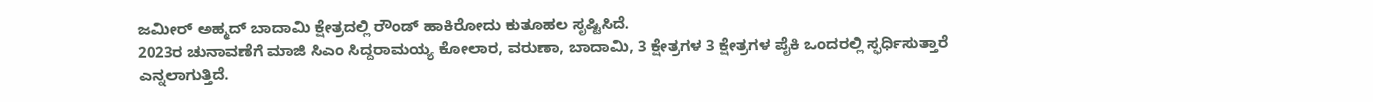ಜಮೀರ್ ಅಹ್ಮದ್ ಬಾದಾಮಿ ಕ್ಷೇತ್ರದಲ್ಲಿ ರೌಂಡ್ ಹಾಕಿರೋದು ಕುತೂಹಲ ಸೃಷ್ಟಿಸಿದೆ.
2023ರ ಚುನಾವಣೆಗೆ ಮಾಜಿ ಸಿಎಂ ಸಿದ್ದರಾಮಯ್ಯ ಕೋಲಾರ, ವರುಣಾ, ಬಾದಾಮಿ, 3 ಕ್ಷೇತ್ರಗಳ 3 ಕ್ಷೇತ್ರಗಳ ಪೈಕಿ ಒಂದರಲ್ಲಿ ಸ್ಫರ್ಧಿಸುತ್ತಾರೆ ಎನ್ನಲಾಗುತ್ತಿದೆ.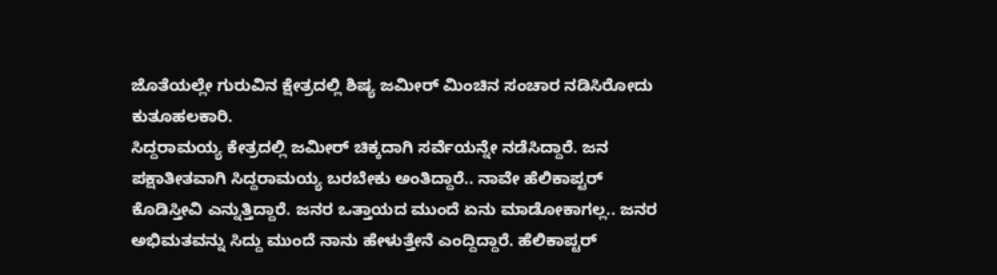ಜೊತೆಯಲ್ಲೇ ಗುರುವಿನ ಕ್ಷೇತ್ರದಲ್ಲಿ ಶಿಷ್ಯ ಜಮೀರ್ ಮಿಂಚಿನ ಸಂಚಾರ ನಡಿಸಿರೋದು ಕುತೂಹಲಕಾರಿ.
ಸಿದ್ದರಾಮಯ್ಯ ಕೇತ್ರದಲ್ಲಿ ಜಮೀರ್ ಚಿಕ್ಕದಾಗಿ ಸರ್ವೆಯನ್ನೇ ನಡೆಸಿದ್ದಾರೆ. ಜನ ಪಕ್ಷಾತೀತವಾಗಿ ಸಿದ್ದರಾಮಯ್ಯ ಬರಬೇಕು ಅಂತಿದ್ದಾರೆ.. ನಾವೇ ಹೆಲಿಕಾಪ್ಟರ್ ಕೊಡಿಸ್ತೀವಿ ಎನ್ನುತ್ತಿದ್ದಾರೆ. ಜನರ ಒತ್ತಾಯದ ಮುಂದೆ ಏನು ಮಾಡೋಕಾಗಲ್ಲ.. ಜನರ ಅಭಿಮತವನ್ನು ಸಿದ್ದು ಮುಂದೆ ನಾನು ಹೇಳುತ್ತೇನೆ ಎಂದ್ದಿದ್ದಾರೆ. ಹೆಲಿಕಾಪ್ಟರ್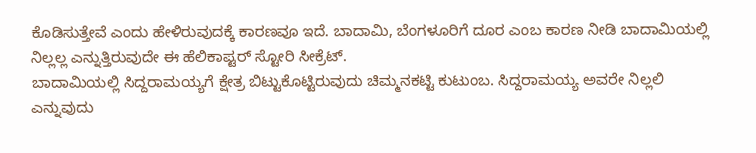ಕೊಡಿಸುತ್ತೇವೆ ಎಂದು ಹೇಳಿರುವುದಕ್ಕೆ ಕಾರಣವೂ ಇದೆ. ಬಾದಾಮಿ, ಬೆಂಗಳೂರಿಗೆ ದೂರ ಎಂಬ ಕಾರಣ ನೀಡಿ ಬಾದಾಮಿಯಲ್ಲಿ ನಿಲ್ಲಲ್ಲ ಎನ್ನುತ್ತಿರುವುದೇ ಈ ಹೆಲಿಕಾಪ್ಟರ್ ಸ್ಟೋರಿ ಸೀಕ್ರೆಟ್.
ಬಾದಾಮಿಯಲ್ಲಿ ಸಿದ್ದರಾಮಯ್ಯಗೆ ಕ್ಷೇತ್ರ ಬಿಟ್ಟುಕೊಟ್ಟಿರುವುದು ಚಿಮ್ಮನಕಟ್ಟಿ ಕುಟುಂಬ. ಸಿದ್ದರಾಮಯ್ಯ ಅವರೇ ನಿಲ್ಲಲಿ ಎನ್ನುವುದು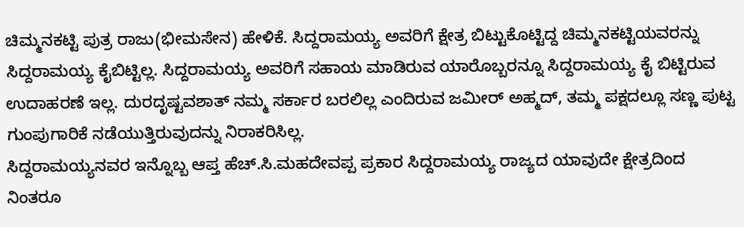ಚಿಮ್ಮನಕಟ್ಟಿ ಪುತ್ರ ರಾಜು(ಭೀಮಸೇನ) ಹೇಳಿಕೆ. ಸಿದ್ದರಾಮಯ್ಯ ಅವರಿಗೆ ಕ್ಷೇತ್ರ ಬಿಟ್ಟುಕೊಟ್ಟಿದ್ದ ಚಿಮ್ಮನಕಟ್ಟಿಯವರನ್ನು ಸಿದ್ದರಾಮಯ್ಯ ಕೈಬಿಟ್ಟಿಲ್ಲ. ಸಿದ್ದರಾಮಯ್ಯ ಅವರಿಗೆ ಸಹಾಯ ಮಾಡಿರುವ ಯಾರೊಬ್ಬರನ್ನೂ ಸಿದ್ದರಾಮಯ್ಯ ಕೈ ಬಿಟ್ಟಿರುವ ಉದಾಹರಣೆ ಇಲ್ಲ. ದುರದೃಷ್ಟವಶಾತ್ ನಮ್ಮ ಸರ್ಕಾರ ಬರಲಿಲ್ಲ ಎಂದಿರುವ ಜಮೀರ್ ಅಹ್ಮದ್, ತಮ್ಮ ಪಕ್ಷದಲ್ಲೂ ಸಣ್ಣ ಪುಟ್ಟ ಗುಂಪುಗಾರಿಕೆ ನಡೆಯುತ್ತಿರುವುದನ್ನು ನಿರಾಕರಿಸಿಲ್ಲ.
ಸಿದ್ದರಾಮಯ್ಯನವರ ಇನ್ನೊಬ್ಬ ಆಪ್ತ ಹೆಚ್.ಸಿ.ಮಹದೇವಪ್ಪ ಪ್ರಕಾರ ಸಿದ್ದರಾಮಯ್ಯ ರಾಜ್ಯದ ಯಾವುದೇ ಕ್ಷೇತ್ರದಿಂದ ನಿಂತರೂ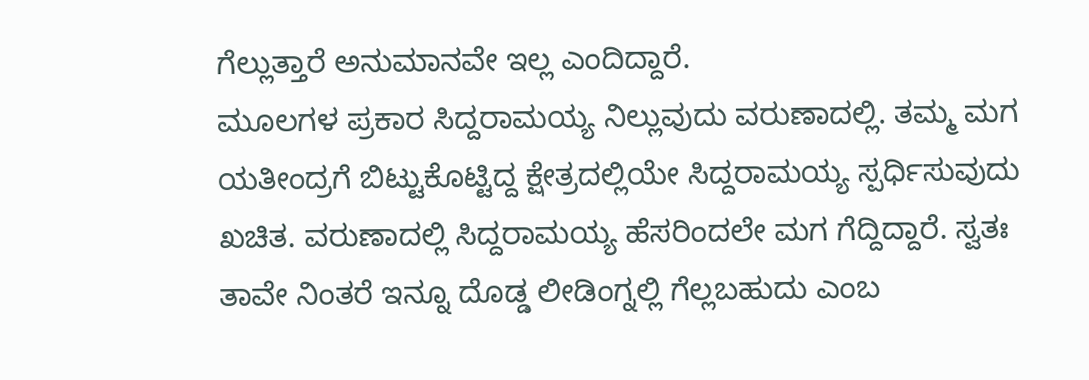ಗೆಲ್ಲುತ್ತಾರೆ ಅನುಮಾನವೇ ಇಲ್ಲ ಎಂದಿದ್ದಾರೆ.
ಮೂಲಗಳ ಪ್ರಕಾರ ಸಿದ್ದರಾಮಯ್ಯ ನಿಲ್ಲುವುದು ವರುಣಾದಲ್ಲಿ. ತಮ್ಮ ಮಗ ಯತೀಂದ್ರಗೆ ಬಿಟ್ಟುಕೊಟ್ಟಿದ್ದ ಕ್ಷೇತ್ರದಲ್ಲಿಯೇ ಸಿದ್ದರಾಮಯ್ಯ ಸ್ಪರ್ಧಿಸುವುದು ಖಚಿತ. ವರುಣಾದಲ್ಲಿ ಸಿದ್ದರಾಮಯ್ಯ ಹೆಸರಿಂದಲೇ ಮಗ ಗೆದ್ದಿದ್ದಾರೆ. ಸ್ವತಃ ತಾವೇ ನಿಂತರೆ ಇನ್ನೂ ದೊಡ್ಡ ಲೀಡಿಂಗ್ನಲ್ಲಿ ಗೆಲ್ಲಬಹುದು ಎಂಬ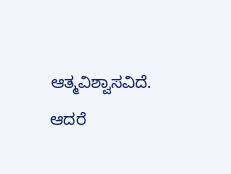ಆತ್ಮವಿಶ್ವಾಸವಿದೆ. ಆದರೆ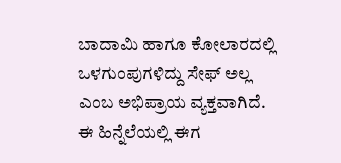ಬಾದಾಮಿ ಹಾಗೂ ಕೋಲಾರದಲ್ಲಿ ಒಳಗುಂಪುಗಳಿದ್ದು ಸೇಫ್ ಅಲ್ಲ ಎಂಬ ಅಭಿಪ್ರಾಯ ವ್ಯಕ್ತವಾಗಿದೆ. ಈ ಹಿನ್ನೆಲೆಯಲ್ಲಿ ಈಗ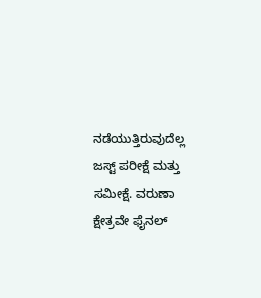ನಡೆಯುತ್ತಿರುವುದೆಲ್ಲ ಜಸ್ಟ್ ಪರೀಕ್ಷೆ ಮತ್ತು ಸಮೀಕ್ಷೆ. ವರುಣಾ ಕ್ಷೇತ್ರವೇ ಫೈನಲ್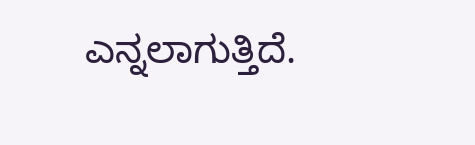ಎನ್ನಲಾಗುತ್ತಿದೆ.